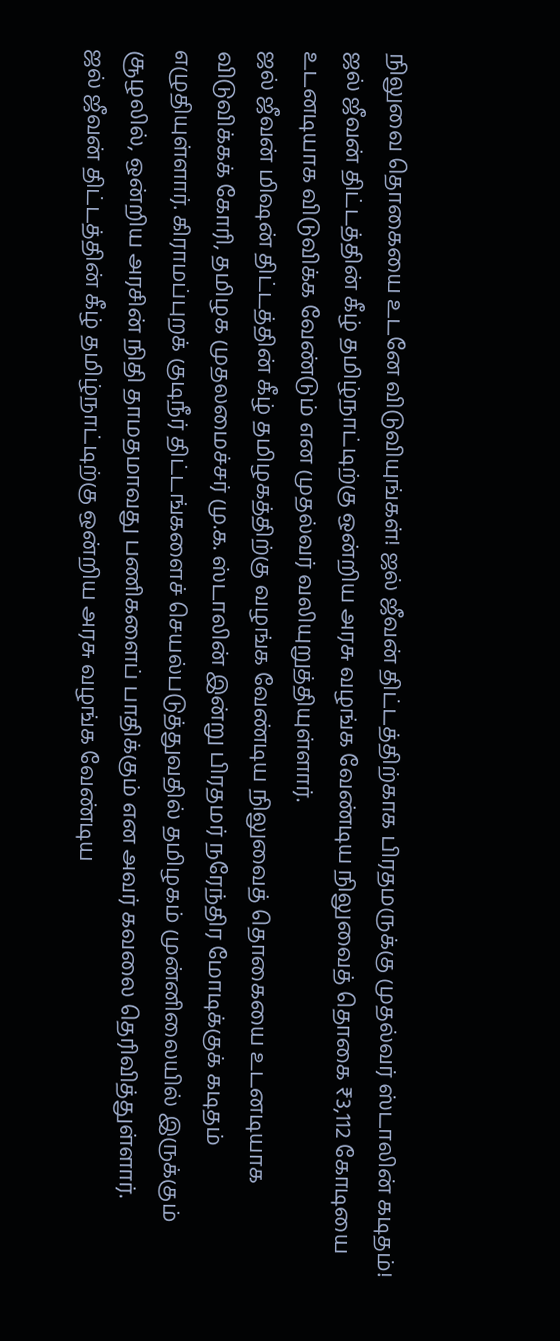நிலுவை தொகையை உடனே விடுவியுங்கள்! ஜல் ஜீவன் திட்டத்திற்காக பிரதமருக்கு முதல்வர் ஸ்டாலின் கடிதம்!
ஜல் ஜீவன் திட்டத்தின் கீழ் தமிழ்நாட்டிற்கு ஒன்றிய அரசு வழங்க வேண்டிய நிலுவைத் தொகை ₹3,112 கோடியை உடனடியாக விடுவிக்க வேண்டும் என முதல்வர் வலியுறுத்தியுள்ளார்.
ஜல் ஜீவன் மிஷன் திட்டத்தின் கீழ் தமிழகத்திற்கு வழங்க வேண்டிய நிலுவைத் தொகையை உடனடியாக விடுவிக்கக் கோரி, தமிழக முதலமைச்சர் மு.க. ஸ்டாலின் இன்று பிரதமர் நரேந்திர மோடிக்குக் கடிதம் எழுதியுள்ளார். கிராமப்புறக் குடிநீர் திட்டங்களைச் செயல்படுத்துவதில் தமிழகம் முன்னிலையில் இருக்கும் சூழலில், ஒன்றிய அரசின் நிதி தாமதமாவது பணிகளைப் பாதிக்கும் என அவர் கவலை தெரிவித்துள்ளார்.
ஜல் ஜீவன் திட்டத்தின் கீழ் தமிழ்நாட்டிற்கு ஒன்றிய அரசு வழங்க வேண்டிய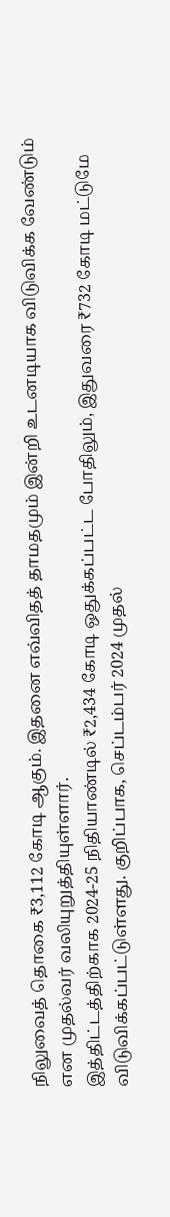நிலுவைத் தொகை ₹3,112 கோடி ஆகும். இதனை எவ்விதத் தாமதமும் இன்றி உடனடியாக விடுவிக்க வேண்டும் என முதல்வர் வலியுறுத்தியுள்ளார்.
இத்திட்டத்திற்காக 2024-25 நிதியாண்டில் ₹2,434 கோடி ஒதுக்கப்பட்ட போதிலும், இதுவரை ₹732 கோடி மட்டுமே விடுவிக்கப்பட்டுள்ளது. குறிப்பாக, செப்டம்பர் 2024 முதல்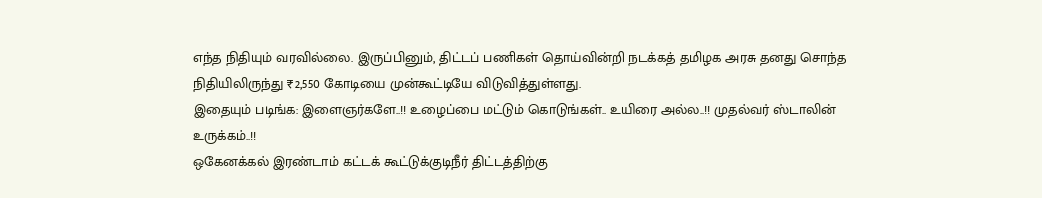எந்த நிதியும் வரவில்லை. இருப்பினும், திட்டப் பணிகள் தொய்வின்றி நடக்கத் தமிழக அரசு தனது சொந்த நிதியிலிருந்து ₹2,550 கோடியை முன்கூட்டியே விடுவித்துள்ளது.
இதையும் படிங்க: இளைஞர்களே..!! உழைப்பை மட்டும் கொடுங்கள்.. உயிரை அல்ல..!! முதல்வர் ஸ்டாலின் உருக்கம்..!!
ஒகேனக்கல் இரண்டாம் கட்டக் கூட்டுக்குடிநீர் திட்டத்திற்கு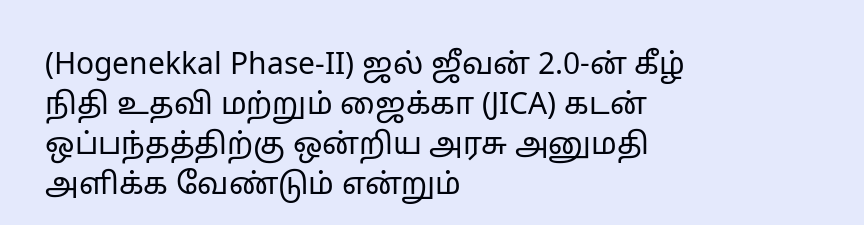(Hogenekkal Phase-II) ஜல் ஜீவன் 2.0-ன் கீழ் நிதி உதவி மற்றும் ஜைக்கா (JICA) கடன் ஒப்பந்தத்திற்கு ஒன்றிய அரசு அனுமதி அளிக்க வேண்டும் என்றும்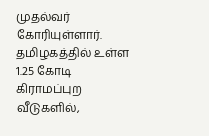முதல்வர் கோரியுள்ளார்.
தமிழகத்தில் உள்ள 1.25 கோடி கிராமப்புற வீடுகளில்,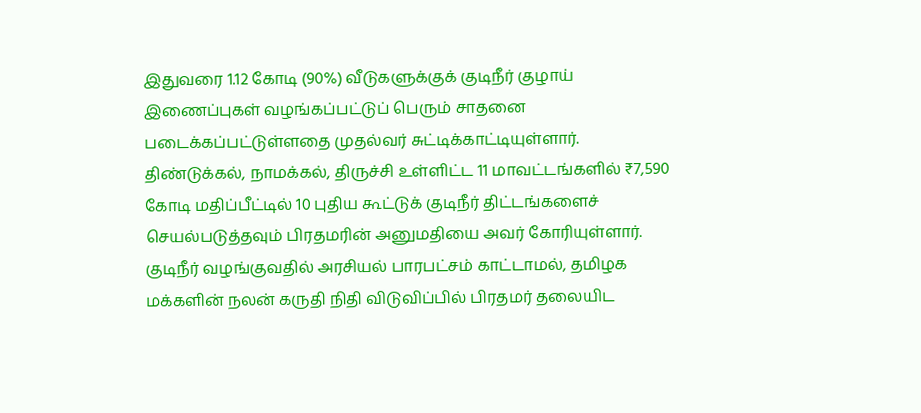இதுவரை 1.12 கோடி (90%) வீடுகளுக்குக் குடிநீர் குழாய் இணைப்புகள் வழங்கப்பட்டுப் பெரும் சாதனை படைக்கப்பட்டுள்ளதை முதல்வர் சுட்டிக்காட்டியுள்ளார்.
திண்டுக்கல், நாமக்கல், திருச்சி உள்ளிட்ட 11 மாவட்டங்களில் ₹7,590 கோடி மதிப்பீட்டில் 10 புதிய கூட்டுக் குடிநீர் திட்டங்களைச் செயல்படுத்தவும் பிரதமரின் அனுமதியை அவர் கோரியுள்ளார்.
குடிநீர் வழங்குவதில் அரசியல் பாரபட்சம் காட்டாமல், தமிழக மக்களின் நலன் கருதி நிதி விடுவிப்பில் பிரதமர் தலையிட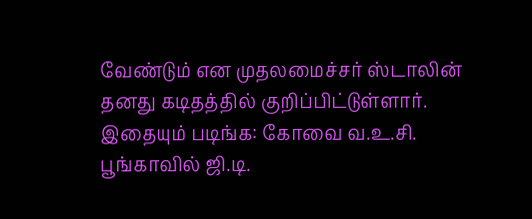வேண்டும் என முதலமைச்சர் ஸ்டாலின் தனது கடிதத்தில் குறிப்பிட்டுள்ளார்.
இதையும் படிங்க: கோவை வ.உ.சி. பூங்காவில் ஜி.டி.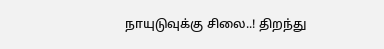நாயுடுவுக்கு சிலை..! திறந்து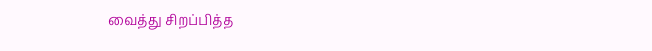வைத்து சிறப்பித்த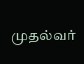முதல்வர்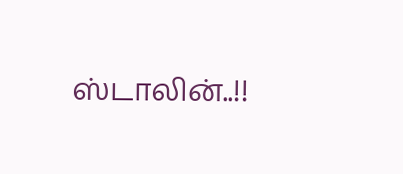ஸ்டாலின்..!!